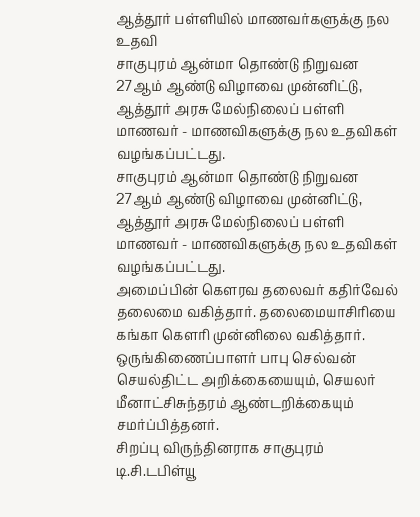ஆத்தூர் பள்ளியில் மாணவர்களுக்கு நல உதவி
சாகுபுரம் ஆன்மா தொண்டு நிறுவன 27ஆம் ஆண்டு விழாவை முன்னிட்டு, ஆத்தூர் அரசு மேல்நிலைப் பள்ளி மாணவர் - மாணவிகளுக்கு நல உதவிகள் வழங்கப்பட்டது.
சாகுபுரம் ஆன்மா தொண்டு நிறுவன 27ஆம் ஆண்டு விழாவை முன்னிட்டு, ஆத்தூர் அரசு மேல்நிலைப் பள்ளி மாணவர் - மாணவிகளுக்கு நல உதவிகள் வழங்கப்பட்டது.
அமைப்பின் கெளரவ தலைவர் கதிர்வேல் தலைமை வகித்தார். தலைமையாசிரியை கங்கா கெளரி முன்னிலை வகித்தார். ஒருங்கிணைப்பாளர் பாபு செல்வன் செயல்திட்ட அறிக்கையையும், செயலர் மீனாட்சிசுந்தரம் ஆண்டறிக்கையும் சமர்ப்பித்தனர்.
சிறப்பு விருந்தினராக சாகுபுரம் டி.சி.டபிள்யூ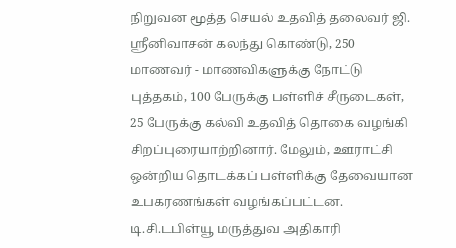நிறுவன மூத்த செயல் உதவித் தலைவர் ஜி. ஸ்ரீனிவாசன் கலந்து கொண்டு, 250 மாணவர் - மாணவிகளுக்கு நோட்டு புத்தகம், 100 பேருக்கு பள்ளிச் சீருடைகள், 25 பேருக்கு கல்வி உதவித் தொகை வழங்கி சிறப்புரையாற்றினார். மேலும், ஊராட்சி ஒன்றிய தொடக்கப் பள்ளிக்கு தேவையான உபகரணங்கள் வழங்கப்பட்டன. டி.சி.டபிள்யூ மருத்துவ அதிகாரி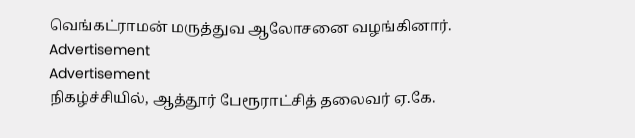வெங்கட்ராமன் மருத்துவ ஆலோசனை வழங்கினார்.
Advertisement
Advertisement
நிகழ்ச்சியில், ஆத்தூர் பேரூராட்சித் தலைவர் ஏ.கே.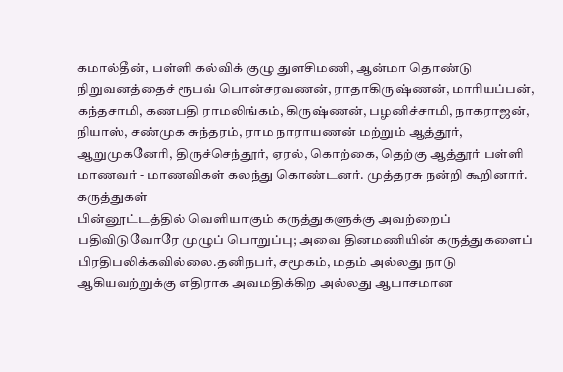கமால்தீன், பள்ளி கல்விக் குழு துளசிமணி, ஆன்மா தொண்டு நிறுவனத்தைச் ரூபவ் பொன்சரவணன், ராதாகிருஷ்ணன், மாரியப்பன், கந்தசாமி, கணபதி ராமலிங்கம், கிருஷ்ணன், பழனிச்சாமி, நாகராஜன், நியாஸ், சண்முக சுந்தரம், ராம நாராயணன் மற்றும் ஆத்தூர், ஆறுமுகனேரி, திருச்செந்தூர், ஏரல், கொற்கை, தெற்கு ஆத்தூர் பள்ளி மாணவர் - மாணவிகள் கலந்து கொண்டனர். முத்தரசு நன்றி கூறினார்.
கருத்துகள்
பின்னூட்டத்தில் வெளியாகும் கருத்துகளுக்கு அவற்றைப் பதிவிடுவோரே முழுப் பொறுப்பு; அவை தினமணியின் கருத்துகளைப் பிரதிபலிக்கவில்லை.தனிநபர், சமூகம், மதம் அல்லது நாடு ஆகியவற்றுக்கு எதிராக அவமதிக்கிற அல்லது ஆபாசமான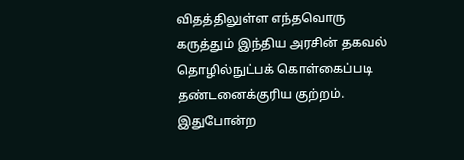விதத்திலுள்ள எந்தவொரு கருத்தும் இந்திய அரசின் தகவல் தொழில்நுட்பக் கொள்கைப்படி தண்டனைக்குரிய குற்றம். இதுபோன்ற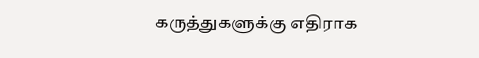கருத்துகளுக்கு எதிராக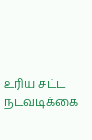உரிய சட்ட நடவடிக்கை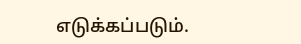எடுக்கப்படும்.